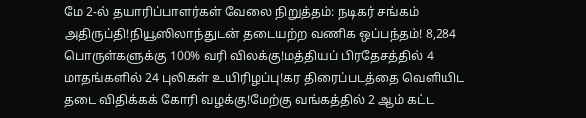மே 2-ல் தயாரிப்பாளர்கள் வேலை நிறுத்தம்: நடிகர் சங்கம் அதிருப்தி!நியூஸிலாந்துடன் தடையற்ற வணிக ஒப்பந்தம்! 8,284 பொருள்களுக்கு 100% வரி விலக்கு!மத்தியப் பிரதேசத்தில் 4 மாதங்களில் 24 புலிகள் உயிரிழப்பு!கர திரைப்படத்தை வெளியிட தடை விதிக்கக் கோரி வழக்கு!மேற்கு வங்கத்தில் 2 ஆம் கட்ட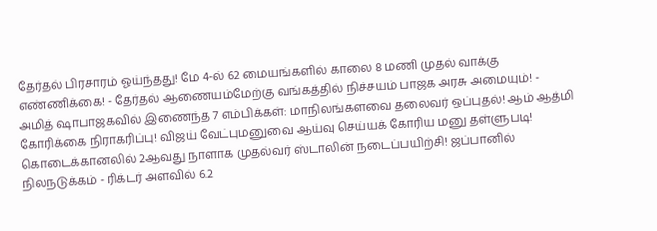தேர்தல் பிரசாரம் ஓய்ந்தது! மே 4-ல் 62 மையங்களில் காலை 8 மணி முதல் வாக்கு எண்ணிக்கை! - தேர்தல் ஆணையம்மேற்கு வங்கத்தில் நிச்சயம் பாஜக அரசு அமையும்! - அமித் ஷாபாஜகவில் இணைந்த 7 எம்பிக்கள்: மாநிலங்களவை தலைவர் ஒப்புதல்! ஆம் ஆத்மி கோரிக்கை நிராகரிப்பு! விஜய் வேட்புமனுவை ஆய்வு செய்யக் கோரிய மனு தள்ளுபடி! கொடைக்கானலில் 2ஆவது நாளாக முதல்வர் ஸ்டாலின் நடைப்பயிற்சி! ஜப்பானில் நிலநடுக்கம் - ரிக்டர் அளவில் 6.2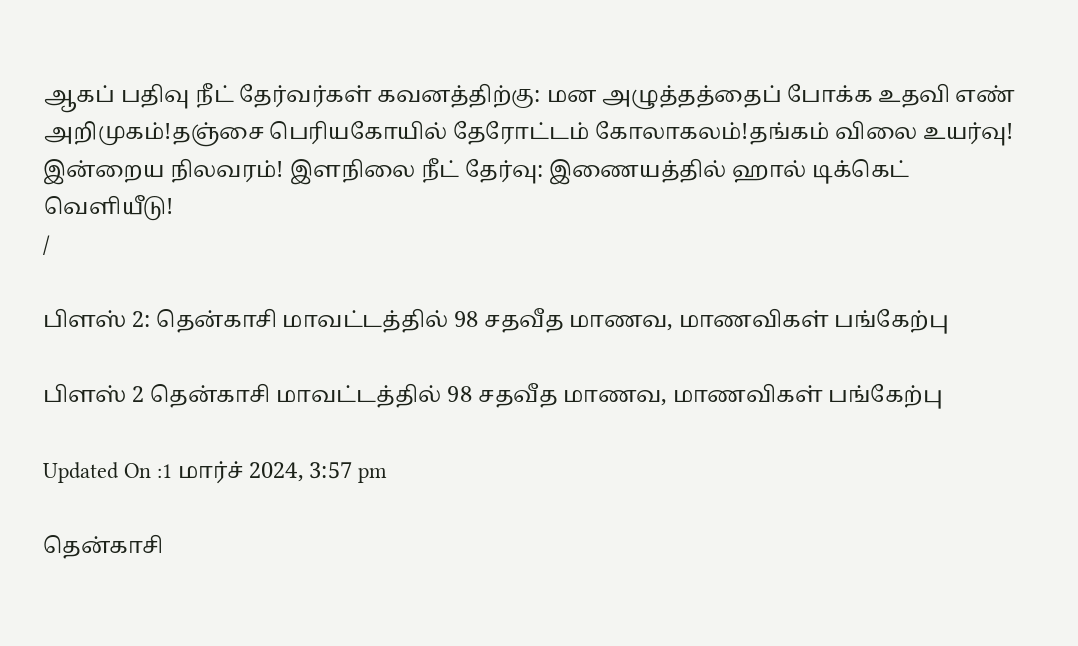ஆகப் பதிவு நீட் தேர்வர்கள் கவனத்திற்கு: மன அழுத்தத்தைப் போக்க உதவி எண் அறிமுகம்!தஞ்சை பெரியகோயில் தேரோட்டம் கோலாகலம்!தங்கம் விலை உயர்வு! இன்றைய நிலவரம்! இளநிலை நீட் தேர்வு: இணையத்தில் ஹால் டிக்கெட் வெளியீடு!
/

பிளஸ் 2: தென்காசி மாவட்டத்தில் 98 சதவீத மாணவ, மாணவிகள் பங்கேற்பு

பிளஸ் 2 தென்காசி மாவட்டத்தில் 98 சதவீத மாணவ, மாணவிகள் பங்கேற்பு

Updated On :1 மார்ச் 2024, 3:57 pm

தென்காசி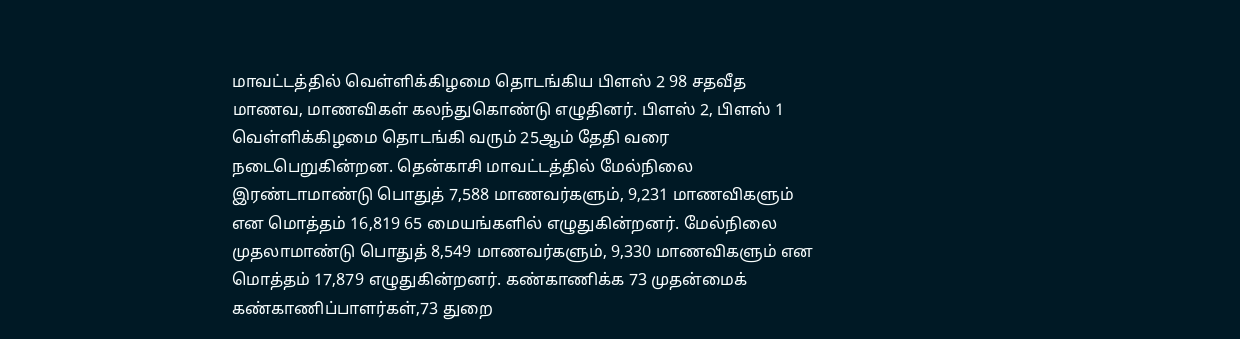மாவட்டத்தில் வெள்ளிக்கிழமை தொடங்கிய பிளஸ் 2 98 சதவீத மாணவ, மாணவிகள் கலந்துகொண்டு எழுதினர். பிளஸ் 2, பிளஸ் 1 வெள்ளிக்கிழமை தொடங்கி வரும் 25ஆம் தேதி வரை நடைபெறுகின்றன. தென்காசி மாவட்டத்தில் மேல்நிலை இரண்டாமாண்டு பொதுத் 7,588 மாணவர்களும், 9,231 மாணவிகளும் என மொத்தம் 16,819 65 மையங்களில் எழுதுகின்றனர். மேல்நிலை முதலாமாண்டு பொதுத் 8,549 மாணவர்களும், 9,330 மாணவிகளும் என மொத்தம் 17,879 எழுதுகின்றனர். கண்காணிக்க 73 முதன்மைக் கண்காணிப்பாளர்கள்,73 துறை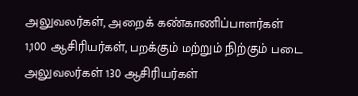அலுவலர்கள், அறைக் கண்காணிப்பாளர்கள் 1,100 ஆசிரியர்கள், பறக்கும் மற்றும் நிற்கும் படை அலுவலர்கள் 130 ஆசிரியர்கள்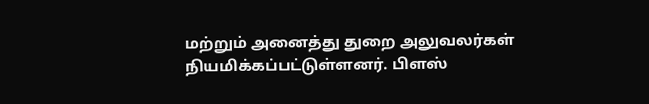மற்றும் அனைத்து துறை அலுவலர்கள் நியமிக்கப்பட்டுள்ளனர். பிளஸ்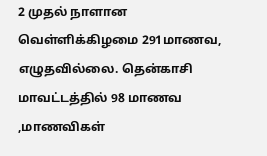2 முதல் நாளான வெள்ளிக்கிழமை 291மாணவ, எழுதவில்லை. தென்காசி மாவட்டத்தில் 98 மாணவ ,மாணவிகள்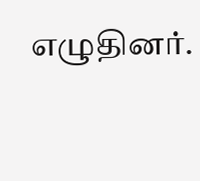எழுதினர்.